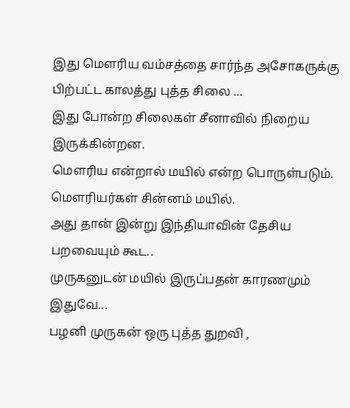இது மௌரிய வம்சத்தை சார்ந்த அசோகருக்கு பிற்பட்ட காலத்து புத்த சிலை ...
இது போன்ற சிலைகள் சீனாவில் நிறைய இருக்கின்றன.
மௌரிய என்றால் மயில் என்ற பொருள்படும்.
மௌரியர்கள் சின்னம் மயில்.
அது தான் இன்று இந்தியாவின் தேசிய பறவையும் கூட..
முருகனுடன் மயில் இருப்பதன் காரணமும் இதுவே...
பழனி முருகன் ஒரு புத்த துறவி ,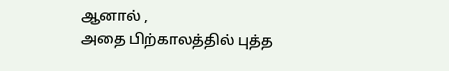ஆனால் ,
அதை பிற்காலத்தில் புத்த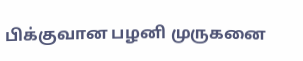பிக்குவான பழனி முருகனை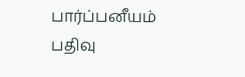பார்ப்பனீயம்
பதிவு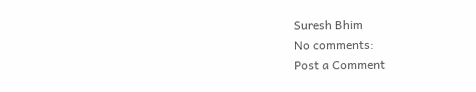Suresh Bhim
No comments:
Post a Comment